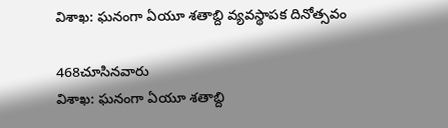విశాఖ: ఘనంగా ఏయూ శతాబ్ది వ్యవస్థాపక దినోత్సవం

468చూసినవారు
విశాఖ: ఘనంగా ఏయూ శతాబ్ది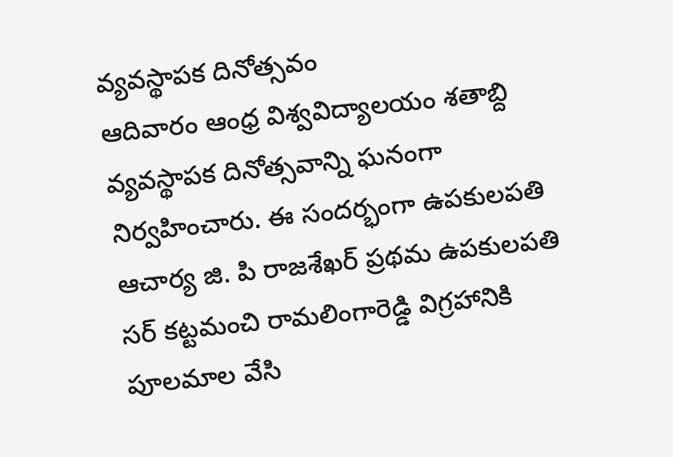వ్యవస్థాపక దినోత్సవం
ఆదివారం ఆంధ్ర విశ్వవిద్యాలయం శతాబ్ది వ్యవస్థాపక దినోత్సవాన్ని ఘనంగా నిర్వహించారు. ఈ సందర్భంగా ఉపకులపతి ఆచార్య జి. పి రాజశేఖర్ ప్రథమ ఉపకులపతి సర్ కట్టమంచి రామలింగారెడ్డి విగ్రహానికి పూలమాల వేసి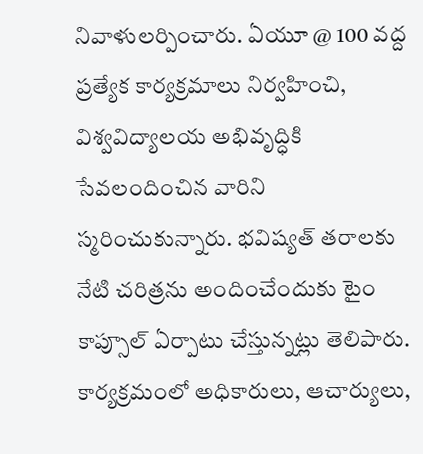నివాళులర్పించారు. ఏయూ @ 100 వద్ద ప్రత్యేక కార్యక్రమాలు నిర్వహించి, విశ్వవిద్యాలయ అభివృద్ధికి సేవలందించిన వారిని స్మరించుకున్నారు. భవిష్యత్ తరాలకు నేటి చరిత్రను అందించేందుకు టైం కాప్సూల్ ఏర్పాటు చేస్తున్నట్లు తెలిపారు. కార్యక్రమంలో అధికారులు, ఆచార్యులు,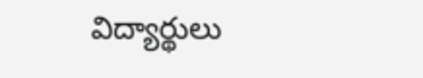విద్యార్థులు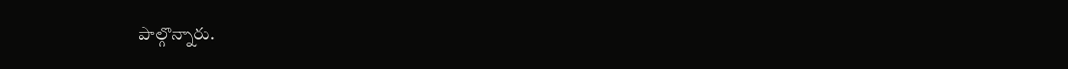పాల్గొన్నారు.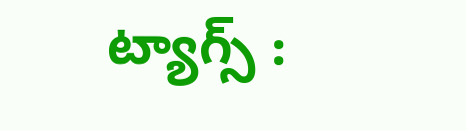ట్యాగ్స్ :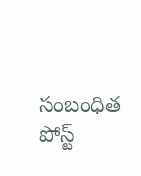సంబంధిత పోస్ట్